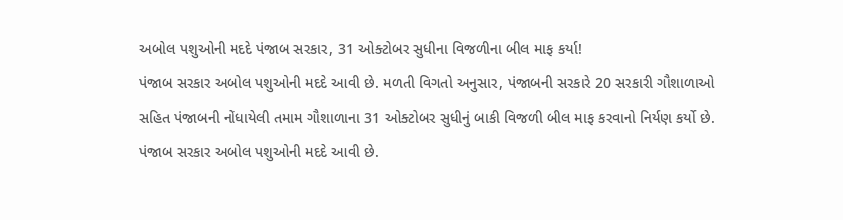અબોલ પશુઓની મદદે પંજાબ સરકાર, 31 ઓક્ટોબર સુધીના વિજળીના બીલ માફ કર્યા!
પંજાબ સરકાર અબોલ પશુઓની મદદે આવી છે. મળતી વિગતો અનુસાર, પંજાબની સરકારે 20 સરકારી ગૌશાળાઓ સહિત પંજાબની નોંધાયેલી તમામ ગૌશાળાના 31 ઓક્ટોબર સુધીનું બાકી વિજળી બીલ માફ કરવાનો નિર્યણ કર્યો છે.
પંજાબ સરકાર અબોલ પશુઓની મદદે આવી છે.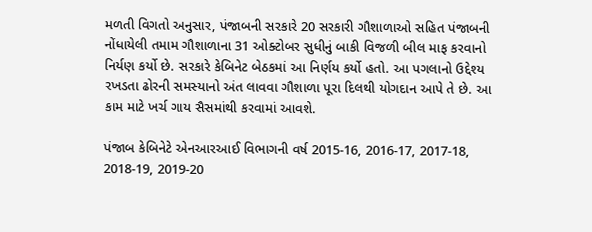મળતી વિગતો અનુસાર, પંજાબની સરકારે 20 સરકારી ગૌશાળાઓ સહિત પંજાબની નોંધાયેલી તમામ ગૌશાળાના 31 ઓક્ટોબર સુધીનું બાકી વિજળી બીલ માફ કરવાનો નિર્યણ કર્યો છે. સરકારે કેબિનેટ બેઠકમાં આ નિર્ણય કર્યો હતો. આ પગલાનો ઉદ્દેશ્ય રખડતા ઢોરની સમસ્યાનો અંત લાવવા ગૌશાળા પૂરા દિલથી યોગદાન આપે તે છે. આ કામ માટે ખર્ચ ગાય સૈસમાંથી કરવામાં આવશે.

પંજાબ કેબિનેટે એનઆરઆઈ વિભાગની વર્ષ 2015-16, 2016-17, 2017-18, 2018-19, 2019-20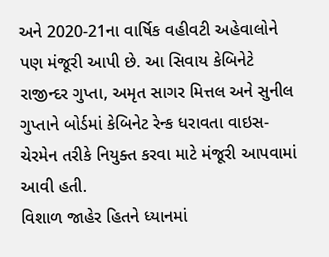અને 2020-21ના વાર્ષિક વહીવટી અહેવાલોને પણ મંજૂરી આપી છે. આ સિવાય કેબિનેટે રાજીન્દર ગુપ્તા, અમૃત સાગર મિત્તલ અને સુનીલ ગુપ્તાને બોર્ડમાં કેબિનેટ રેન્ક ધરાવતા વાઇસ-ચેરમેન તરીકે નિયુક્ત કરવા માટે મંજૂરી આપવામાં આવી હતી.
વિશાળ જાહેર હિતને ધ્યાનમાં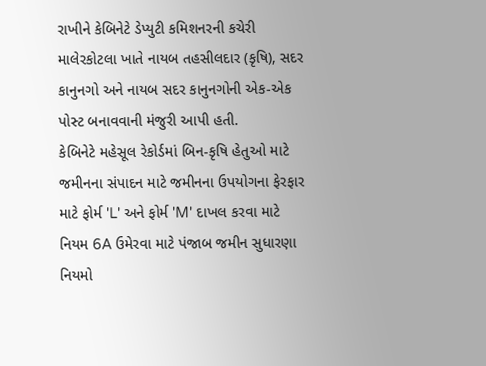રાખીને કેબિનેટે ડેપ્યુટી કમિશનરની કચેરી માલેરકોટલા ખાતે નાયબ તહસીલદાર (કૃષિ), સદર કાનુનગો અને નાયબ સદર કાનુનગોની એક-એક પોસ્ટ બનાવવાની મંજુરી આપી હતી.
કેબિનેટે મહેસૂલ રેકોર્ડમાં બિન-કૃષિ હેતુઓ માટે જમીનના સંપાદન માટે જમીનના ઉપયોગના ફેરફાર માટે ફોર્મ 'L' અને ફોર્મ 'M' દાખલ કરવા માટે નિયમ 6A ઉમેરવા માટે પંજાબ જમીન સુધારણા નિયમો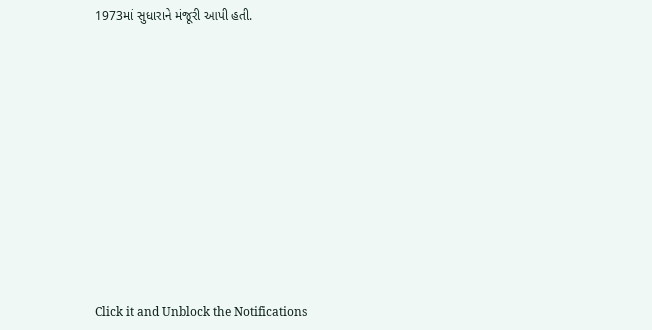1973માં સુધારાને મંજૂરી આપી હતી.












Click it and Unblock the Notifications